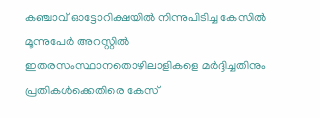കഞ്ചാവ് ഓട്ടോറിക്ഷയിൽ നിന്നുപിടിച്ച കേസിൽ മൂന്നുപേർ അറസ്റ്റിൽ ഇതരസംസ്ഥാനതൊഴിലാളികളെ മർദ്ദിച്ചതിനും പ്രതികൾക്കെതിരെ കേസ്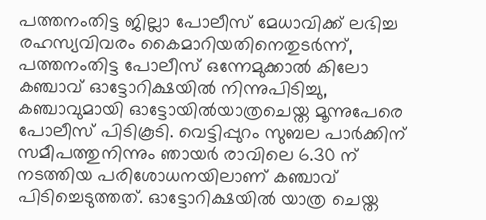പത്തനംതിട്ട ജില്ലാ പോലീസ് മേധാവിക്ക് ലഭിച്ച രഹസ്യവിവരം കൈമാറിയതിനെതുടർന്ന്, പത്തനംതിട്ട പോലീസ് ഒന്നേമുക്കാൽ കിലോ കഞ്ചാവ് ഓട്ടോറിക്ഷയിൽ നിന്നുപിടിച്ചു, കഞ്ചാവുമായി ഓട്ടോയിൽയാത്രചെയ്ത മൂന്നുപേരെ പോലീസ് പിടികൂടി. വെട്ടിപ്പുറം സുബല പാർക്കിന് സമീപത്തുനിന്നും ഞായർ രാവിലെ 6.30 ന് നടത്തിയ പരിശോധനയിലാണ് കഞ്ചാവ് പിടിച്ചെടുത്തത്. ഓട്ടോറിക്ഷയിൽ യാത്ര ചെയ്ത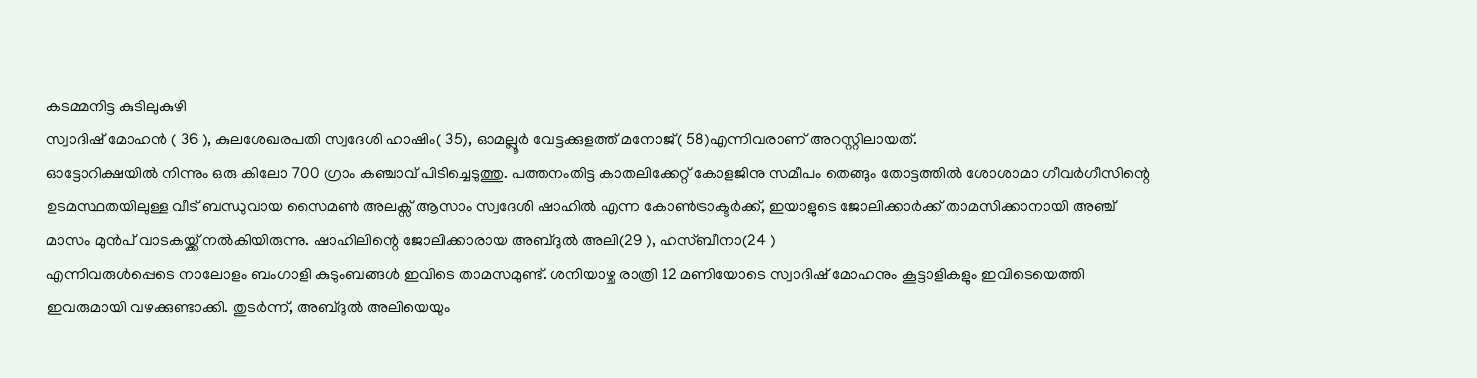കടമ്മനിട്ട കുടിലുകുഴി
സ്വാദിഷ് മോഹൻ ( 36 ), കുലശേഖരപതി സ്വദേശി ഹാഷിം( 35), ഓമല്ലൂർ വേട്ടക്കുളത്ത് മനോജ്( 58)എന്നിവരാണ് അറസ്റ്റിലായത്.
ഓട്ടോറിക്ഷയിൽ നിന്നും ഒരു കിലോ 700 ഗ്രാം കഞ്ചാവ് പിടിച്ചെടുത്തു. പത്തനംതിട്ട കാതലിക്കേറ്റ് കോളജിനു സമീപം തെങ്ങും തോട്ടത്തിൽ ശോശാമാ ഗീവർഗീസിന്റെ ഉടമസ്ഥതയിലുള്ള വീട് ബന്ധുവായ സൈമൺ അലക്സ് ആസാം സ്വദേശി ഷാഹിൽ എന്ന കോൺട്രാക്ടർക്ക്, ഇയാളുടെ ജോലിക്കാർക്ക് താമസിക്കാനായി അഞ്ച് മാസം മുൻപ് വാടകയ്ക്ക് നൽകിയിരുന്നു. ഷാഹിലിന്റെ ജോലിക്കാരായ അബ്ദുൽ അലി(29 ), ഹസ്ബീനാ(24 )
എന്നിവരുൾപ്പെടെ നാലോളം ബംഗാളി കുടുംബങ്ങൾ ഇവിടെ താമസമുണ്ട്. ശനിയാഴ്ച രാത്രി 12 മണിയോടെ സ്വാദിഷ് മോഹനും കൂട്ടാളികളും ഇവിടെയെത്തി ഇവരുമായി വഴക്കുണ്ടാക്കി. തുടർന്ന്, അബ്ദുൽ അലിയെയും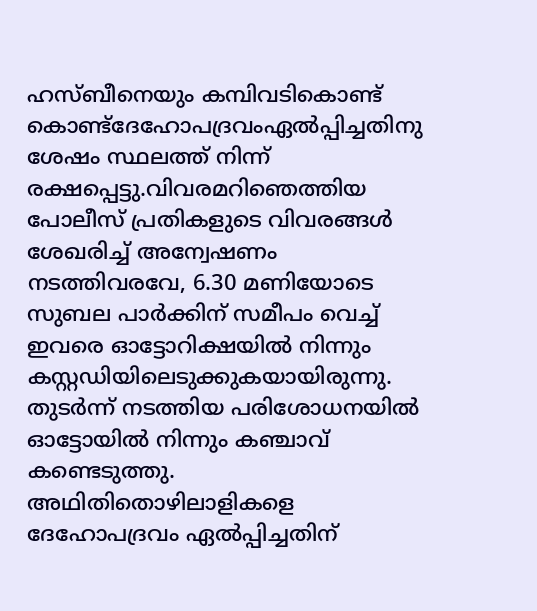ഹസ്ബീനെയും കമ്പിവടികൊണ്ട് കൊണ്ട്ദേഹോപദ്രവംഏൽപ്പിച്ചതിനു ശേഷം സ്ഥലത്ത് നിന്ന് രക്ഷപ്പെട്ടു.വിവരമറിഞെത്തിയ പോലീസ് പ്രതികളുടെ വിവരങ്ങൾ ശേഖരിച്ച് അന്വേഷണം നടത്തിവരവേ, 6.30 മണിയോടെ സുബല പാർക്കിന് സമീപം വെച്ച് ഇവരെ ഓട്ടോറിക്ഷയിൽ നിന്നും കസ്റ്റഡിയിലെടുക്കുകയായിരുന്നു. തുടർന്ന് നടത്തിയ പരിശോധനയിൽ ഓട്ടോയിൽ നിന്നും കഞ്ചാവ് കണ്ടെടുത്തു. അഥിതിതൊഴിലാളികളെ ദേഹോപദ്രവം ഏൽപ്പിച്ചതിന്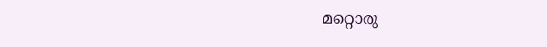മറ്റൊരു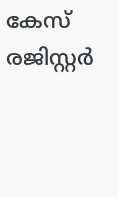കേസ് രജിസ്റ്റർ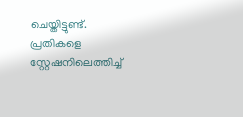ചെയ്തിട്ടുണ്ട്. പ്രതികളെ സ്റ്റേഷനിലെത്തിച്ച്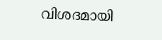വിശദമായി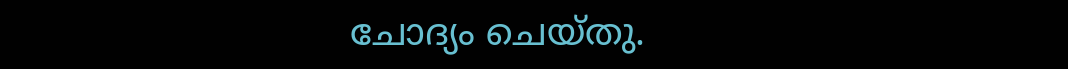ചോദ്യം ചെയ്തു.